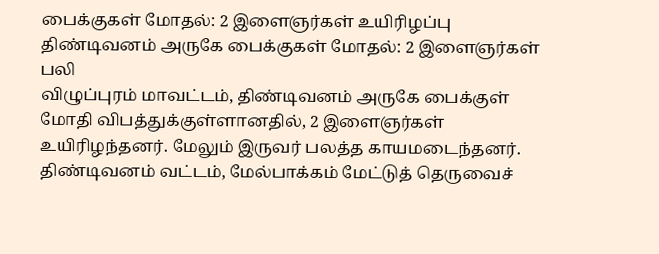பைக்குகள் மோதல்: 2 இளைஞர்கள் உயிரிழப்பு
திண்டிவனம் அருகே பைக்குகள் மோதல்: 2 இளைஞர்கள் பலி
விழுப்புரம் மாவட்டம், திண்டிவனம் அருகே பைக்குள் மோதி விபத்துக்குள்ளானதில், 2 இளைஞர்கள் உயிரிழந்தனர். மேலும் இருவர் பலத்த காயமடைந்தனர்.
திண்டிவனம் வட்டம், மேல்பாக்கம் மேட்டுத் தெருவைச்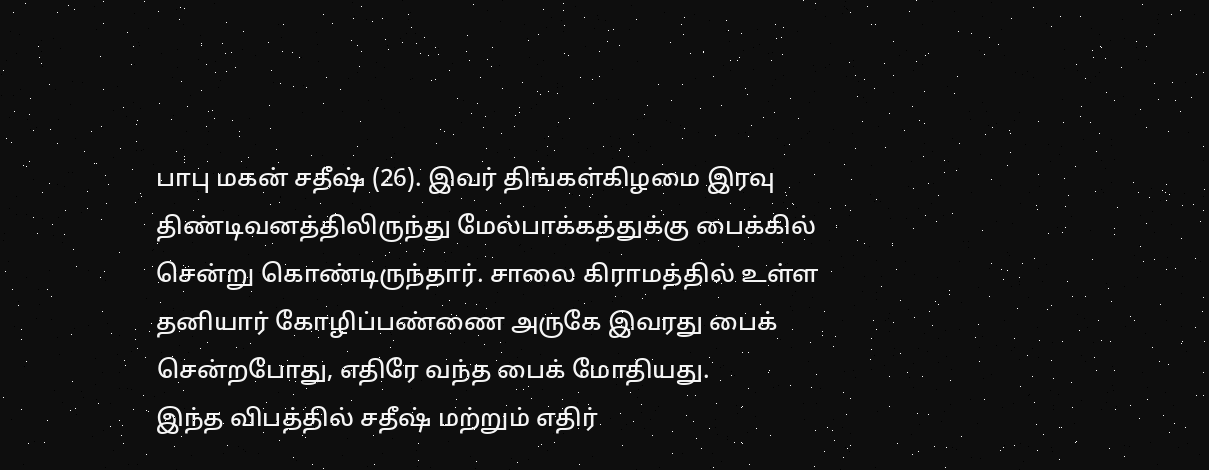பாபு மகன் சதீஷ் (26). இவர் திங்கள்கிழமை இரவு திண்டிவனத்திலிருந்து மேல்பாக்கத்துக்கு பைக்கில் சென்று கொண்டிருந்தார். சாலை கிராமத்தில் உள்ள தனியார் கோழிப்பண்ணை அருகே இவரது பைக் சென்றபோது, எதிரே வந்த பைக் மோதியது.
இந்த விபத்தில் சதீஷ் மற்றும் எதிர்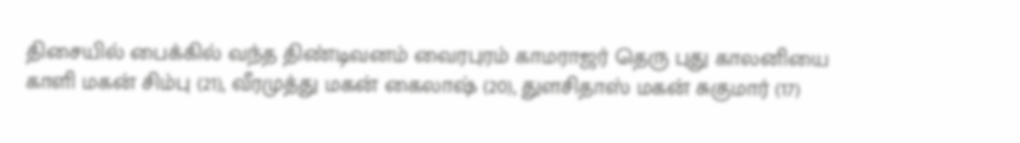திசையில் பைக்கில் வந்த திண்டிவனம் வைரபுரம் காமராஜர் தெரு புது காலனியை காளி மகன் சிம்பு (21), வீரமுத்து மகன் கைலாஷ் (20), துளசிதாஸ் மகன் சுகுமார் (17)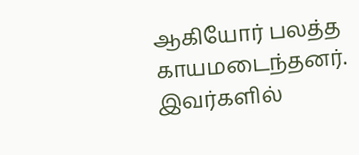ஆகியோர் பலத்த காயமடைந்தனர்.
இவர்களில்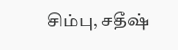சிம்பு, சதீஷ்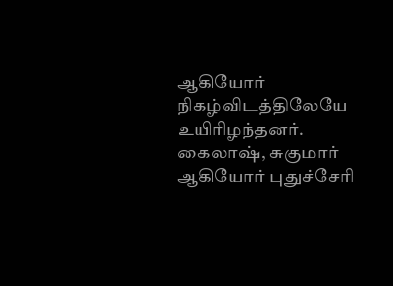ஆகியோர் நிகழ்விடத்திலேயே உயிரிழந்தனர். கைலாஷ், சுகுமார் ஆகியோர் புதுச்சேரி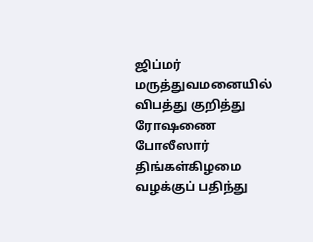ஜிப்மர் மருத்துவமனையில்
விபத்து குறித்து ரோஷணை போலீஸார் திங்கள்கிழமை வழக்குப் பதிந்து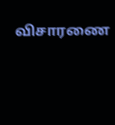விசாரணை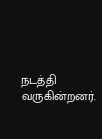நடத்தி வருகின்றனர்.